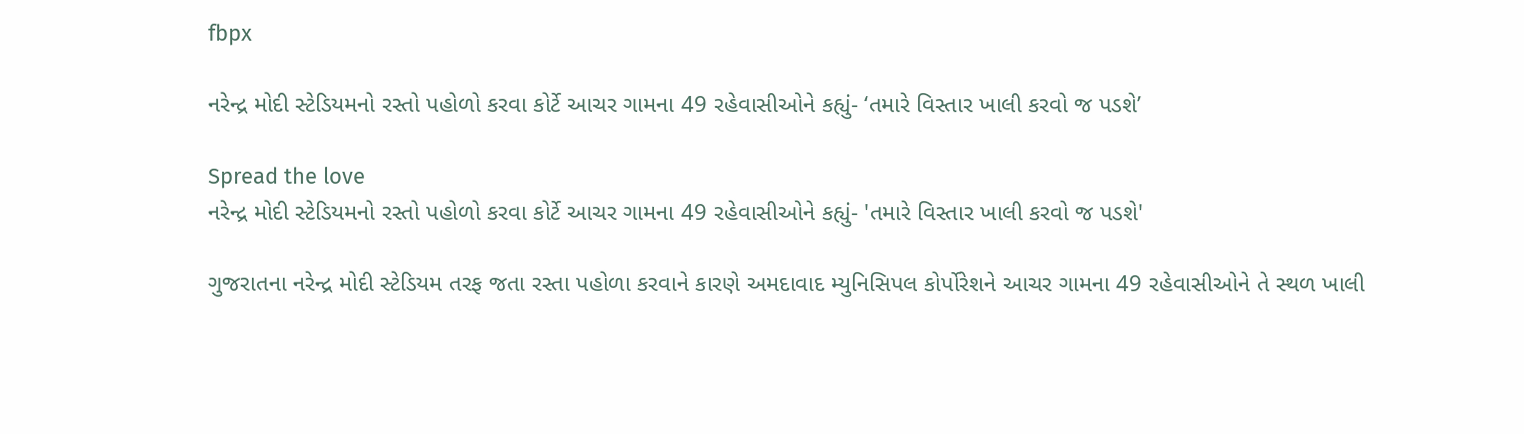fbpx

નરેન્દ્ર મોદી સ્ટેડિયમનો રસ્તો પહોળો કરવા કોર્ટે આચર ગામના 49 રહેવાસીઓને કહ્યું- ‘તમારે વિસ્તાર ખાલી કરવો જ પડશે’

Spread the love
નરેન્દ્ર મોદી સ્ટેડિયમનો રસ્તો પહોળો કરવા કોર્ટે આચર ગામના 49 રહેવાસીઓને કહ્યું- 'તમારે વિસ્તાર ખાલી કરવો જ પડશે'

ગુજરાતના નરેન્દ્ર મોદી સ્ટેડિયમ તરફ જતા રસ્તા પહોળા કરવાને કારણે અમદાવાદ મ્યુનિસિપલ કોર્પોરેશને આચર ગામના 49 રહેવાસીઓને તે સ્થળ ખાલી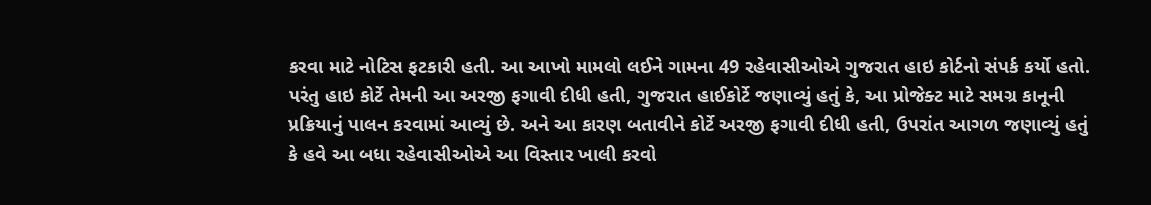કરવા માટે નોટિસ ફટકારી હતી. આ આખો મામલો લઈને ગામના 49 રહેવાસીઓએ ગુજરાત હાઇ કોર્ટનો સંપર્ક કર્યો હતો. પરંતુ હાઇ કોર્ટે તેમની આ અરજી ફગાવી દીધી હતી, ગુજરાત હાઈકોર્ટે જણાવ્યું હતું કે, આ પ્રોજેક્ટ માટે સમગ્ર કાનૂની પ્રક્રિયાનું પાલન કરવામાં આવ્યું છે. અને આ કારણ બતાવીને કોર્ટે અરજી ફગાવી દીધી હતી, ઉપરાંત આગળ જણાવ્યું હતું કે હવે આ બધા રહેવાસીઓએ આ વિસ્તાર ખાલી કરવો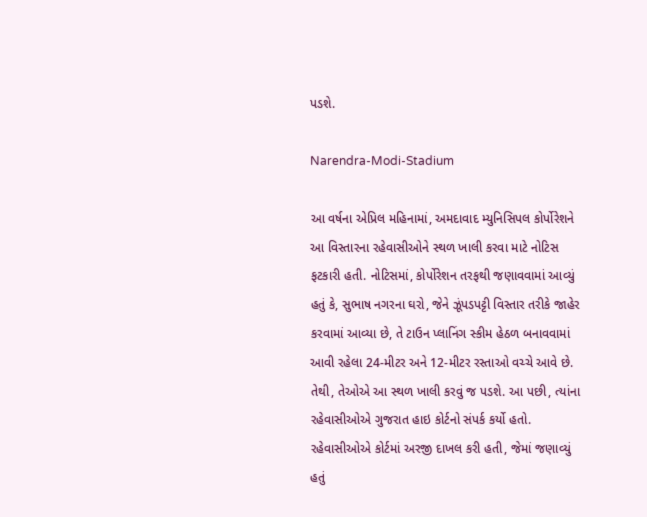પડશે.

Narendra-Modi-Stadium

આ વર્ષના એપ્રિલ મહિનામાં, અમદાવાદ મ્યુનિસિપલ કોર્પોરેશને આ વિસ્તારના રહેવાસીઓને સ્થળ ખાલી કરવા માટે નોટિસ ફટકારી હતી. નોટિસમાં, કોર્પોરેશન તરફથી જણાવવામાં આવ્યું હતું કે, સુભાષ નગરના ઘરો, જેને ઝૂંપડપટ્ટી વિસ્તાર તરીકે જાહેર કરવામાં આવ્યા છે, તે ટાઉન પ્લાનિંગ સ્કીમ હેઠળ બનાવવામાં આવી રહેલા 24-મીટર અને 12-મીટર રસ્તાઓ વચ્ચે આવે છે. તેથી, તેઓએ આ સ્થળ ખાલી કરવું જ પડશે. આ પછી, ત્યાંના રહેવાસીઓએ ગુજરાત હાઇ કોર્ટનો સંપર્ક કર્યો હતો. રહેવાસીઓએ કોર્ટમાં અરજી દાખલ કરી હતી, જેમાં જણાવ્યું હતું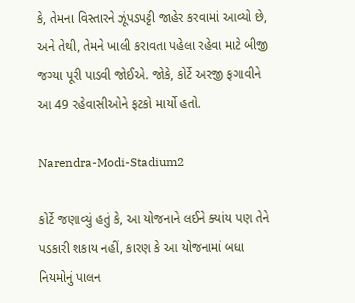કે, તેમના વિસ્તારને ઝૂંપડપટ્ટી જાહેર કરવામાં આવ્યો છે, અને તેથી, તેમને ખાલી કરાવતા પહેલા રહેવા માટે બીજી જગ્યા પૂરી પાડવી જોઈએ. જોકે, કોર્ટે અરજી ફગાવીને આ 49 રહેવાસીઓને ફટકો માર્યો હતો.

Narendra-Modi-Stadium2

કોર્ટે જણાવ્યું હતું કે, આ યોજનાને લઈને ક્યાંય પણ તેને પડકારી શકાય નહીં, કારણ કે આ યોજનામાં બધા નિયમોનું પાલન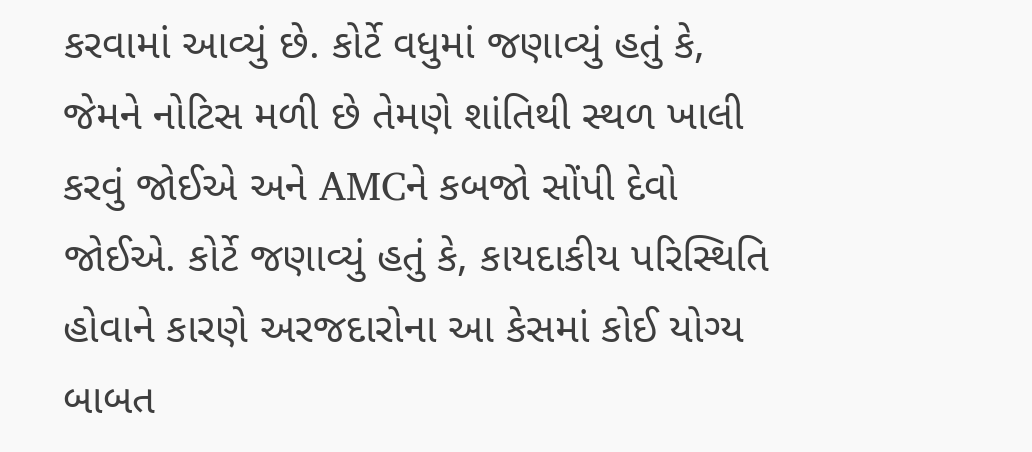કરવામાં આવ્યું છે. કોર્ટે વધુમાં જણાવ્યું હતું કે, જેમને નોટિસ મળી છે તેમણે શાંતિથી સ્થળ ખાલી કરવું જોઈએ અને AMCને કબજો સોંપી દેવો જોઈએ. કોર્ટે જણાવ્યું હતું કે, કાયદાકીય પરિસ્થિતિ હોવાને કારણે અરજદારોના આ કેસમાં કોઈ યોગ્ય બાબત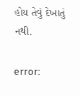હોય તેવું દેખાતું નથી.

error: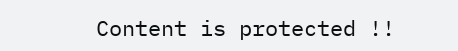Content is protected !!